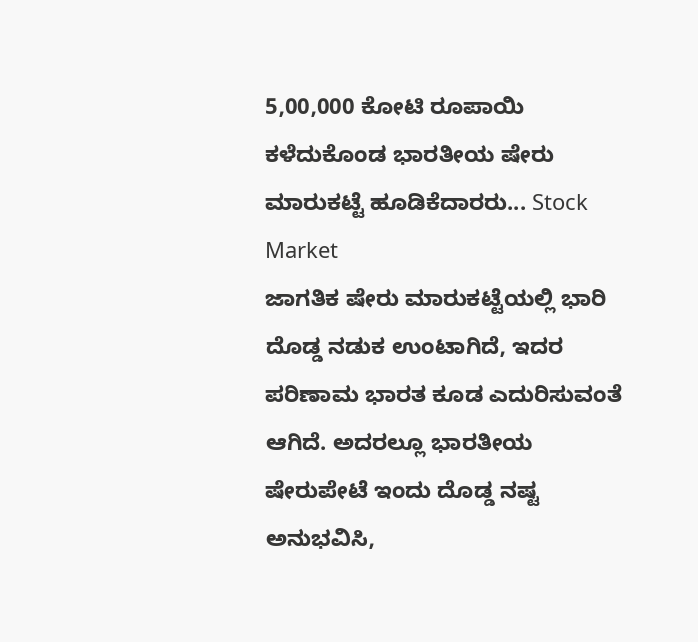5,00,000 ಕೋಟಿ ರೂಪಾಯಿ ಕಳೆದುಕೊಂಡ ಭಾರತೀಯ ಷೇರು ಮಾರುಕಟ್ಟೆ ಹೂಡಿಕೆದಾರರು... Stock Market
ಜಾಗತಿಕ ಷೇರು ಮಾರುಕಟ್ಟೆಯಲ್ಲಿ ಭಾರಿ ದೊಡ್ಡ ನಡುಕ ಉಂಟಾಗಿದೆ, ಇದರ ಪರಿಣಾಮ ಭಾರತ ಕೂಡ ಎದುರಿಸುವಂತೆ ಆಗಿದೆ. ಅದರಲ್ಲೂ ಭಾರತೀಯ ಷೇರುಪೇಟೆ ಇಂದು ದೊಡ್ಡ ನಷ್ಟ ಅನುಭವಿಸಿ,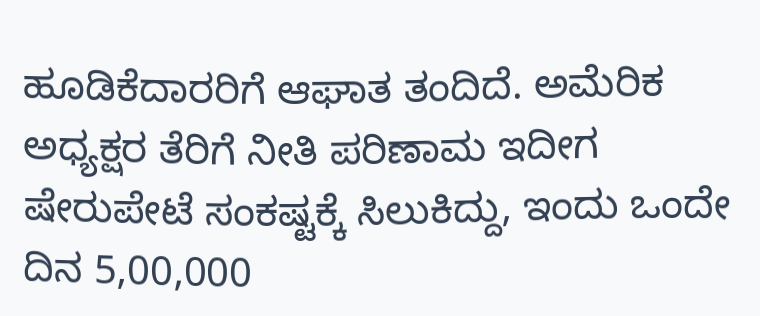ಹೂಡಿಕೆದಾರರಿಗೆ ಆಘಾತ ತಂದಿದೆ. ಅಮೆರಿಕ ಅಧ್ಯಕ್ಷರ ತೆರಿಗೆ ನೀತಿ ಪರಿಣಾಮ ಇದೀಗ ಷೇರುಪೇಟೆ ಸಂಕಷ್ಟಕ್ಕೆ ಸಿಲುಕಿದ್ದು, ಇಂದು ಒಂದೇ ದಿನ 5,00,000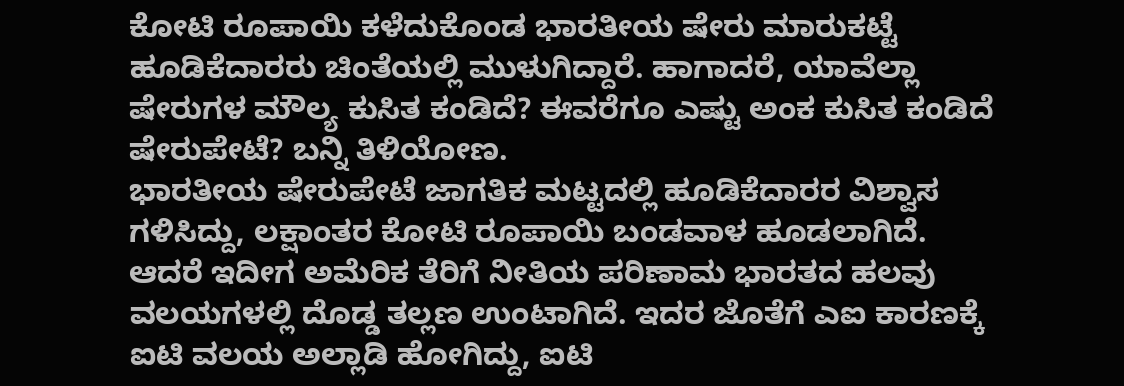ಕೋಟಿ ರೂಪಾಯಿ ಕಳೆದುಕೊಂಡ ಭಾರತೀಯ ಷೇರು ಮಾರುಕಟ್ಟೆ ಹೂಡಿಕೆದಾರರು ಚಿಂತೆಯಲ್ಲಿ ಮುಳುಗಿದ್ದಾರೆ. ಹಾಗಾದರೆ, ಯಾವೆಲ್ಲಾ ಷೇರುಗಳ ಮೌಲ್ಯ ಕುಸಿತ ಕಂಡಿದೆ? ಈವರೆಗೂ ಎಷ್ಟು ಅಂಕ ಕುಸಿತ ಕಂಡಿದೆ ಷೇರುಪೇಟೆ? ಬನ್ನಿ ತಿಳಿಯೋಣ.
ಭಾರತೀಯ ಷೇರುಪೇಟೆ ಜಾಗತಿಕ ಮಟ್ಟದಲ್ಲಿ ಹೂಡಿಕೆದಾರರ ವಿಶ್ವಾಸ ಗಳಿಸಿದ್ದು, ಲಕ್ಷಾಂತರ ಕೋಟಿ ರೂಪಾಯಿ ಬಂಡವಾಳ ಹೂಡಲಾಗಿದೆ. ಆದರೆ ಇದೀಗ ಅಮೆರಿಕ ತೆರಿಗೆ ನೀತಿಯ ಪರಿಣಾಮ ಭಾರತದ ಹಲವು ವಲಯಗಳಲ್ಲಿ ದೊಡ್ಡ ತಲ್ಲಣ ಉಂಟಾಗಿದೆ. ಇದರ ಜೊತೆಗೆ ಎಐ ಕಾರಣಕ್ಕೆ ಐಟಿ ವಲಯ ಅಲ್ಲಾಡಿ ಹೋಗಿದ್ದು, ಐಟಿ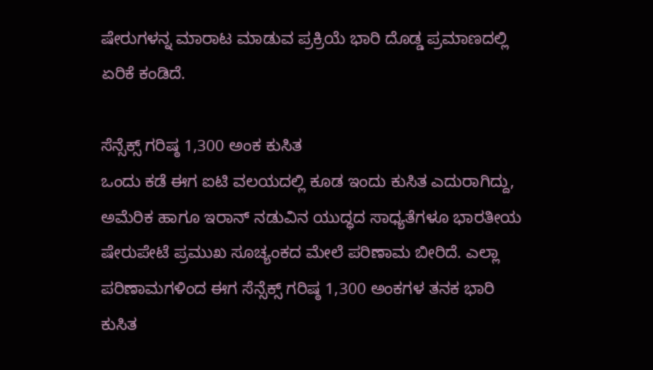ಷೇರುಗಳನ್ನ ಮಾರಾಟ ಮಾಡುವ ಪ್ರಕ್ರಿಯೆ ಭಾರಿ ದೊಡ್ಡ ಪ್ರಮಾಣದಲ್ಲಿ ಏರಿಕೆ ಕಂಡಿದೆ.

ಸೆನ್ಸೆಕ್ಸ್ ಗರಿಷ್ಠ 1,300 ಅಂಕ ಕುಸಿತ
ಒಂದು ಕಡೆ ಈಗ ಐಟಿ ವಲಯದಲ್ಲಿ ಕೂಡ ಇಂದು ಕುಸಿತ ಎದುರಾಗಿದ್ದು, ಅಮೆರಿಕ ಹಾಗೂ ಇರಾನ್ ನಡುವಿನ ಯುದ್ಧದ ಸಾಧ್ಯತೆಗಳೂ ಭಾರತೀಯ ಷೇರುಪೇಟೆ ಪ್ರಮುಖ ಸೂಚ್ಯಂಕದ ಮೇಲೆ ಪರಿಣಾಮ ಬೀರಿದೆ. ಎಲ್ಲಾ ಪರಿಣಾಮಗಳಿಂದ ಈಗ ಸೆನ್ಸೆಕ್ಸ್ ಗರಿಷ್ಠ 1,300 ಅಂಕಗಳ ತನಕ ಭಾರಿ ಕುಸಿತ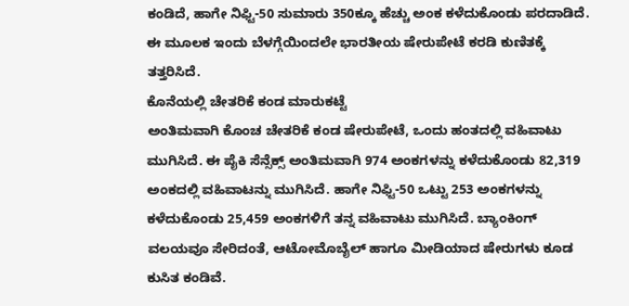ಕಂಡಿದೆ, ಹಾಗೇ ನಿಫ್ಟಿ-50 ಸುಮಾರು 350ಕ್ಕೂ ಹೆಚ್ಚು ಅಂಕ ಕಳೆದುಕೊಂಡು ಪರದಾಡಿದೆ. ಈ ಮೂಲಕ ಇಂದು ಬೆಳಗ್ಗೆಯಿಂದಲೇ ಭಾರತೀಯ ಷೇರುಪೇಟೆ ಕರಡಿ ಕುಣಿತಕ್ಕೆ ತತ್ತರಿಸಿದೆ.
ಕೊನೆಯಲ್ಲಿ ಚೇತರಿಕೆ ಕಂಡ ಮಾರುಕಟ್ಟೆ
ಅಂತಿಮವಾಗಿ ಕೊಂಚ ಚೇತರಿಕೆ ಕಂಡ ಷೇರುಪೇಟೆ, ಒಂದು ಹಂತದಲ್ಲಿ ವಹಿವಾಟು ಮುಗಿಸಿದೆ. ಈ ಪೈಕಿ ಸೆನ್ಸೆಕ್ಸ್ ಅಂತಿಮವಾಗಿ 974 ಅಂಕಗಳನ್ನು ಕಳೆದುಕೊಂಡು 82,319 ಅಂಕದಲ್ಲಿ ವಹಿವಾಟನ್ನು ಮುಗಿಸಿದೆ. ಹಾಗೇ ನಿಫ್ಟಿ-50 ಒಟ್ಟು 253 ಅಂಕಗಳನ್ನು ಕಳೆದುಕೊಂಡು 25,459 ಅಂಕಗಳಿಗೆ ತನ್ನ ವಹಿವಾಟು ಮುಗಿಸಿದೆ. ಬ್ಯಾಂಕಿಂಗ್ ವಲಯವೂ ಸೇರಿದಂತೆ, ಆಟೋಮೊಬೈಲ್ ಹಾಗೂ ಮೀಡಿಯಾದ ಷೇರುಗಳು ಕೂಡ ಕುಸಿತ ಕಂಡಿವೆ.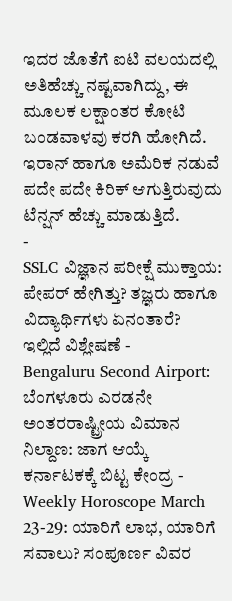ಇದರ ಜೊತೆಗೆ ಐಟಿ ವಲಯದಲ್ಲಿ ಅತಿಹೆಚ್ಚು ನಷ್ಟವಾಗಿದ್ದು, ಈ ಮೂಲಕ ಲಕ್ಷಾಂತರ ಕೋಟಿ ಬಂಡವಾಳವು ಕರಗಿ ಹೋಗಿದೆ. ಇರಾನ್ ಹಾಗೂ ಅಮೆರಿಕ ನಡುವೆ ಪದೇ ಪದೇ ಕಿರಿಕ್ ಆಗುತ್ತಿರುವುದು ಟೆನ್ಷನ್ ಹೆಚ್ಚು ಮಾಡುತ್ತಿದೆ.
-
SSLC ವಿಜ್ಞಾನ ಪರೀಕ್ಷೆ ಮುಕ್ತಾಯ: ಪೇಪರ್ ಹೇಗಿತ್ತು? ತಜ್ಞರು ಹಾಗೂ ವಿದ್ಯಾರ್ಥಿಗಳು ಏನಂತಾರೆ? ಇಲ್ಲಿದೆ ವಿಶ್ಲೇಷಣೆ -
Bengaluru Second Airport: ಬೆಂಗಳೂರು ಎರಡನೇ ಅಂತರರಾಷ್ಟ್ರೀಯ ವಿಮಾನ ನಿಲ್ದಾಣ: ಜಾಗ ಆಯ್ಕೆ ಕರ್ನಾಟಕಕ್ಕೆ ಬಿಟ್ಟ ಕೇಂದ್ರ -
Weekly Horoscope March 23-29: ಯಾರಿಗೆ ಲಾಭ, ಯಾರಿಗೆ ಸವಾಲು? ಸಂಪೂರ್ಣ ವಿವರ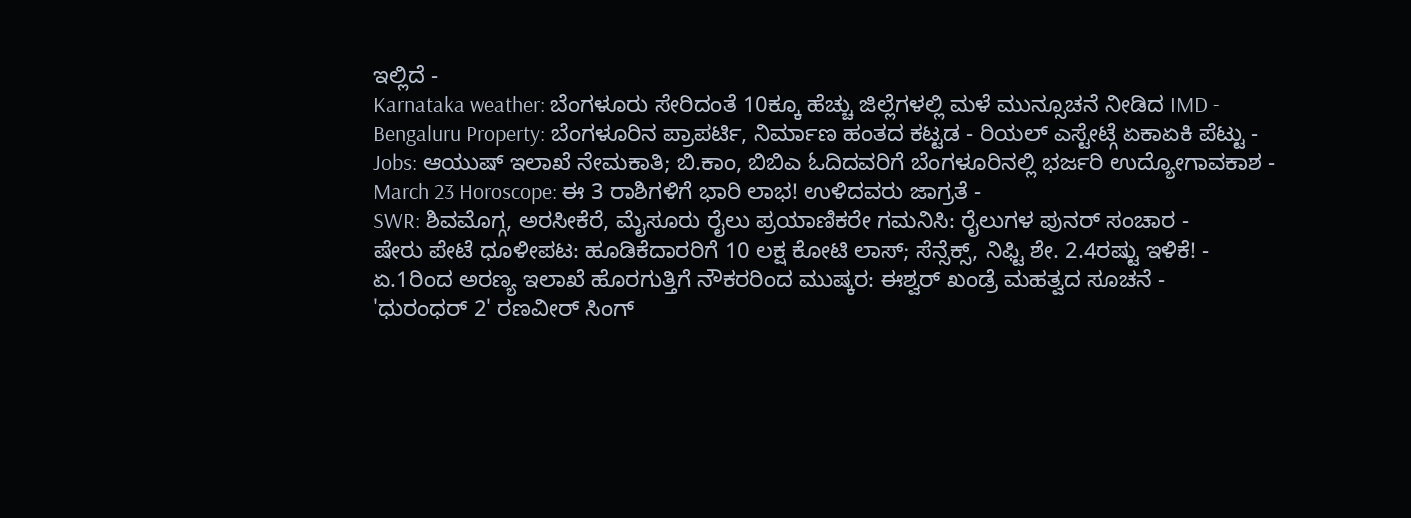ಇಲ್ಲಿದೆ -
Karnataka weather: ಬೆಂಗಳೂರು ಸೇರಿದಂತೆ 10ಕ್ಕೂ ಹೆಚ್ಚು ಜಿಲ್ಲೆಗಳಲ್ಲಿ ಮಳೆ ಮುನ್ಸೂಚನೆ ನೀಡಿದ IMD -
Bengaluru Property: ಬೆಂಗಳೂರಿನ ಪ್ರಾಪರ್ಟಿ, ನಿರ್ಮಾಣ ಹಂತದ ಕಟ್ಟಡ - ರಿಯಲ್ ಎಸ್ಟೇಟ್ಗೆ ಏಕಾಏಕಿ ಪೆಟ್ಟು -
Jobs: ಆಯುಷ್ ಇಲಾಖೆ ನೇಮಕಾತಿ; ಬಿ.ಕಾಂ, ಬಿಬಿಎ ಓದಿದವರಿಗೆ ಬೆಂಗಳೂರಿನಲ್ಲಿ ಭರ್ಜರಿ ಉದ್ಯೋಗಾವಕಾಶ -
March 23 Horoscope: ಈ 3 ರಾಶಿಗಳಿಗೆ ಭಾರಿ ಲಾಭ! ಉಳಿದವರು ಜಾಗ್ರತೆ -
SWR: ಶಿವಮೊಗ್ಗ, ಅರಸೀಕೆರೆ, ಮೈಸೂರು ರೈಲು ಪ್ರಯಾಣಿಕರೇ ಗಮನಿಸಿ: ರೈಲುಗಳ ಪುನರ್ ಸಂಚಾರ -
ಷೇರು ಪೇಟೆ ಧೂಳೀಪಟ: ಹೂಡಿಕೆದಾರರಿಗೆ 10 ಲಕ್ಷ ಕೋಟಿ ಲಾಸ್; ಸೆನ್ಸೆಕ್ಸ್, ನಿಫ್ಟಿ ಶೇ. 2.4ರಷ್ಟು ಇಳಿಕೆ! -
ಏ.1ರಿಂದ ಅರಣ್ಯ ಇಲಾಖೆ ಹೊರಗುತ್ತಿಗೆ ನೌಕರರಿಂದ ಮುಷ್ಕರ: ಈಶ್ವರ್ ಖಂಡ್ರೆ ಮಹತ್ವದ ಸೂಚನೆ -
'ಧುರಂಧರ್ 2' ರಣವೀರ್ ಸಿಂಗ್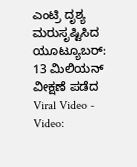ಎಂಟ್ರಿ ದೃಶ್ಯ ಮರುಸೃಷ್ಟಿಸಿದ ಯೂಟ್ಯೂಬರ್: 13 ಮಿಲಿಯನ್ ವೀಕ್ಷಣೆ ಪಡೆದ Viral Video -
Video: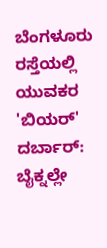ಬೆಂಗಳೂರು ರಸ್ತೆಯಲ್ಲಿ ಯುವಕರ 'ಬಿಯರ್' ದರ್ಬಾರ್: ಬೈಕ್ನಲ್ಲೇ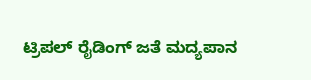ಟ್ರಿಪಲ್ ರೈಡಿಂಗ್ ಜತೆ ಮದ್ಯಪಾನ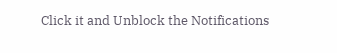Click it and Unblock the Notifications